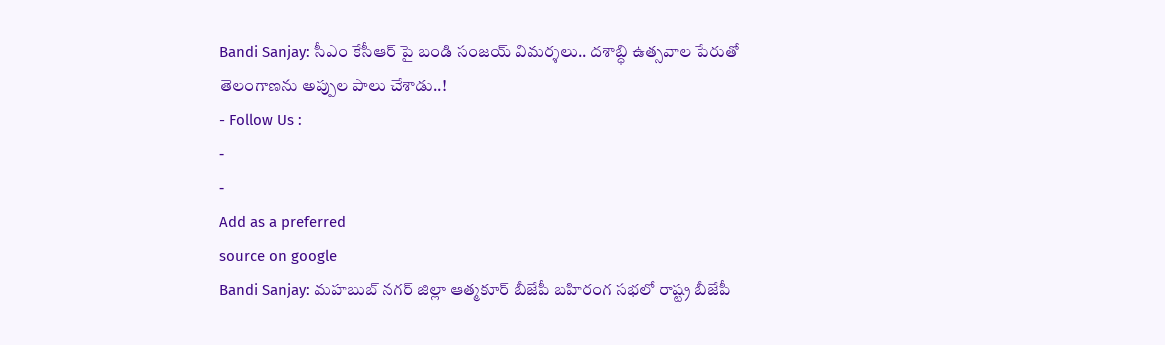Bandi Sanjay: సీఎం కేసీఆర్ పై బండి సంజయ్ విమర్శలు.. దశాబ్ధి ఉత్సవాల పేరుతో తెలంగాణను అప్పుల పాలు చేశాడు..!
- Follow Us :
-
-
Add as a preferred
source on google
Bandi Sanjay: మహబుబ్ నగర్ జిల్లా ఆత్మకూర్ బీజేపీ బహిరంగ సభలో రాష్ట్ర బీజేపీ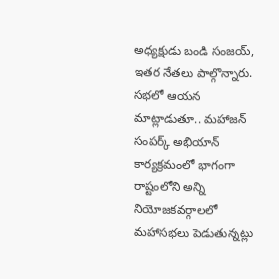అధ్యక్షుడు బండి సంజయ్, ఇతర నేతలు పాల్గొన్నారు. సభలో ఆయన మాట్లాడుతూ.. మహాజన్ సంపర్క్ అభియాన్ కార్యక్రమంలో భాగంగా రాష్టంలోని అన్ని నియోజకవర్గాలలో మహాసభలు పెడుతున్నట్లు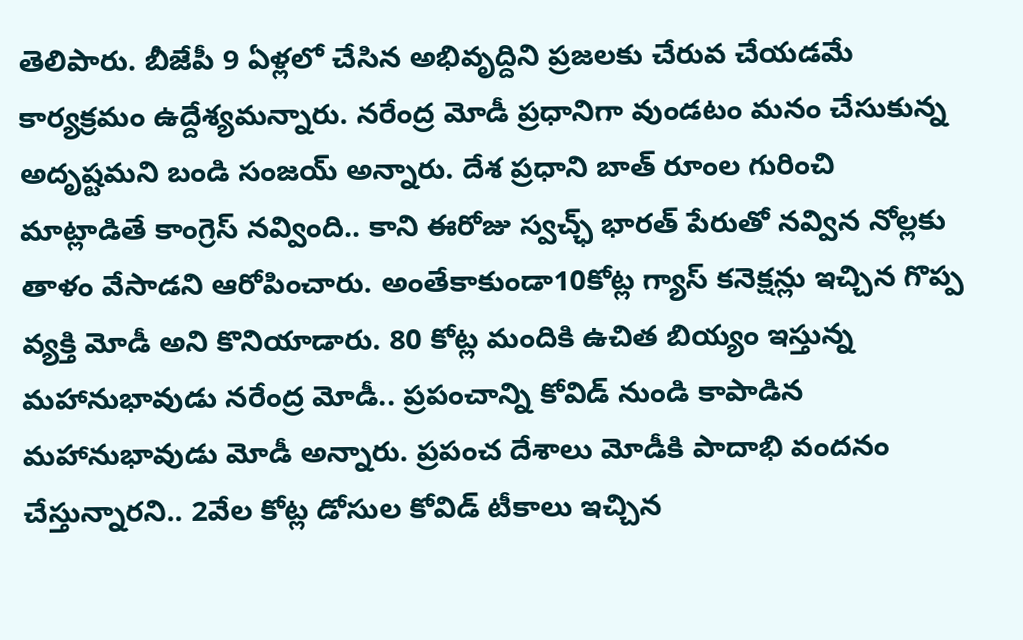తెలిపారు. బీజేపీ 9 ఏళ్లలో చేసిన అభివృద్దిని ప్రజలకు చేరువ చేయడమే కార్యక్రమం ఉద్దేశ్యమన్నారు. నరేంద్ర మోడీ ప్రధానిగా వుండటం మనం చేసుకున్న అదృష్టమని బండి సంజయ్ అన్నారు. దేశ ప్రధాని బాత్ రూంల గురించి మాట్లాడితే కాంగ్రెస్ నవ్వింది.. కాని ఈరోజు స్వచ్ఛ్ భారత్ పేరుతో నవ్విన నోల్లకు తాళం వేసాడని ఆరోపించారు. అంతేకాకుండా10కోట్ల గ్యాస్ కనెక్షన్లు ఇచ్చిన గొప్ప వ్యక్తి మోడీ అని కొనియాడారు. 80 కోట్ల మందికి ఉచిత బియ్యం ఇస్తున్న మహానుభావుడు నరేంద్ర మోడీ.. ప్రపంచాన్ని కోవిడ్ నుండి కాపాడిన మహానుభావుడు మోడీ అన్నారు. ప్రపంచ దేశాలు మోడీకి పాదాభి వందనం చేస్తున్నారని.. 2వేల కోట్ల డోసుల కోవిడ్ టీకాలు ఇచ్చిన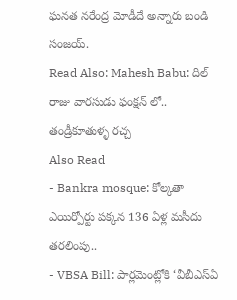ఘనత నరేంద్ర మోడీదే అన్నారు బండి సంజయ్.
Read Also: Mahesh Babu: దిల్ రాజు వారసుడు ఫంక్షన్ లో.. తండ్రీకూతుళ్ళ రచ్చ
Also Read
- Bankra mosque: కోల్కతా ఎయిర్పోర్టు పక్కన 136 ఏళ్ల మసీదు తరలింపు..
- VBSA Bill: పార్లమెంట్లోకి ‘వీబీఎస్ఏ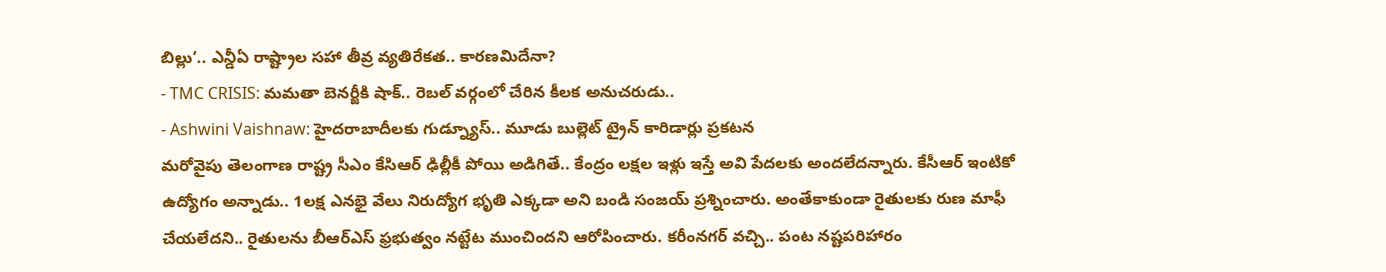బిల్లు’.. ఎన్డీఏ రాష్ట్రాల సహా తీవ్ర వ్యతిరేకత.. కారణమిదేనా?
- TMC CRISIS: మమతా బెనర్జీకి షాక్.. రెబల్ వర్గంలో చేరిన కీలక అనుచరుడు..
- Ashwini Vaishnaw: హైదరాబాదీలకు గుడ్న్యూస్.. మూడు బుల్లెట్ ట్రైన్ కారిడార్లు ప్రకటన
మరోవైపు తెలంగాణ రాష్ట్ర సీఎం కేసిఆర్ ఢిల్లీకీ పోయి అడిగితే.. కేంద్రం లక్షల ఇళ్లు ఇస్తే అవి పేదలకు అందలేదన్నారు. కేసీఆర్ ఇంటికో ఉద్యోగం అన్నాడు.. 1లక్ష ఎనభై వేలు నిరుద్యోగ భృతి ఎక్కడా అని బండి సంజయ్ ప్రశ్నించారు. అంతేకాకుండా రైతులకు రుణ మాఫీ చేయలేదని.. రైతులను బీఆర్ఎస్ ఫ్రభుత్వం నట్టేట ముంచిందని ఆరోపించారు. కరీంనగర్ వచ్చి.. పంట నష్టపరిహారం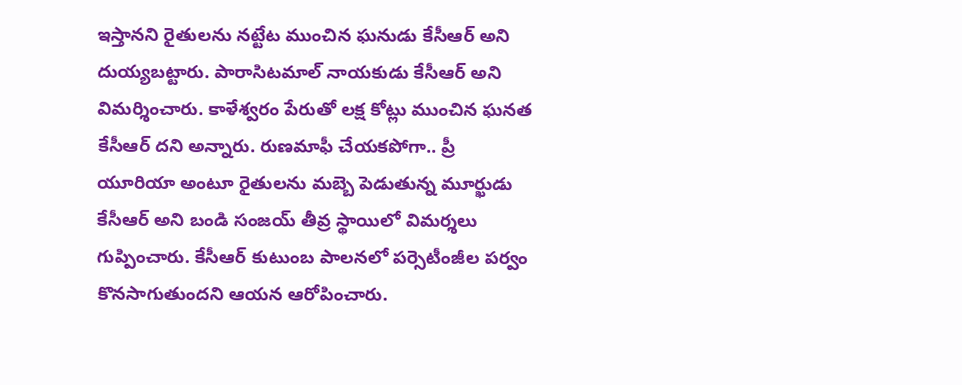ఇస్తానని రైతులను నట్టేట ముంచిన ఘనుడు కేసీఆర్ అని దుయ్యబట్టారు. పారాసిటమాల్ నాయకుడు కేసీఆర్ అని విమర్శించారు. కాళేశ్వరం పేరుతో లక్ష కోట్లు ముంచిన ఘనత కేసీఆర్ దని అన్నారు. రుణమాఫీ చేయకపోగా.. ప్రీ యూరియా అంటూ రైతులను మబ్బె పెడుతున్న మూర్ఖుడు కేసీఆర్ అని బండి సంజయ్ తీవ్ర స్థాయిలో విమర్శలు గుప్పించారు. కేసీఆర్ కుటుంబ పాలనలో పర్సెటీంజీల పర్వం కొనసాగుతుందని ఆయన ఆరోపించారు.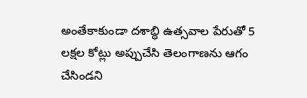అంతేకాకుండా దశాబ్ధి ఉత్సవాల పేరుతో 5 లక్షల కోట్లు అప్పుచేసి తెలంగాణను ఆగం చేసిండని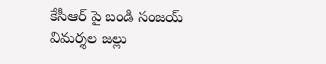కేసీఆర్ పై బండి సంజయ్ విమర్శల జల్లు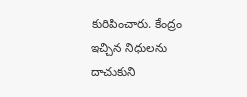కురిపించారు. కేంద్రం ఇచ్చిన నిధులను దాచుకుని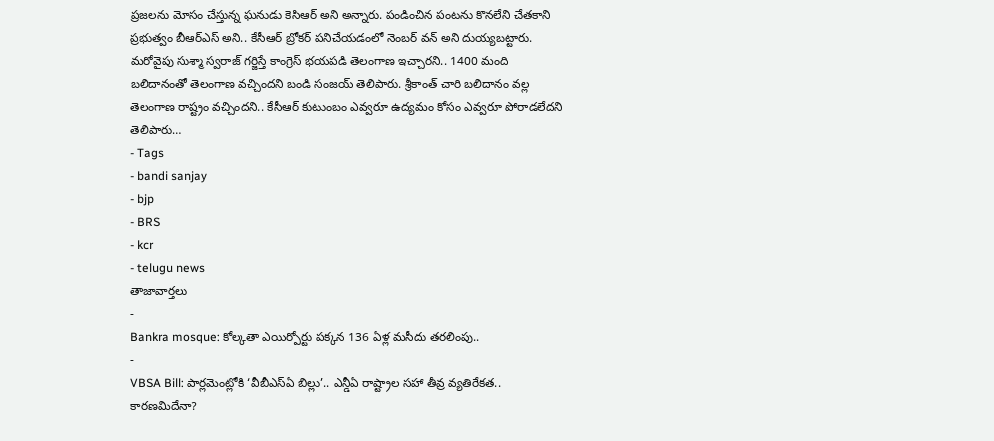ప్రజలను మోసం చేస్తున్న ఘనుడు కెసిఆర్ అని అన్నారు. పండించిన పంటను కొనలేని చేతకాని ప్రభుత్వం బీఆర్ఎస్ అని.. కేసీఆర్ బ్రోకర్ పనిచేయడంలో నెంబర్ వన్ అని దుయ్యబట్టారు. మరోవైపు సుశ్మా స్వరాజ్ గర్జిస్తే కాంగ్రెస్ భయపడి తెలంగాణ ఇచ్చారని.. 1400 మంది బలిదానంతో తెలంగాణ వచ్చిందని బండి సంజయ్ తెలిపారు. శ్రీకాంత్ చారి బలిదానం వల్ల తెలంగాణ రాష్ట్రం వచ్చిందని.. కేసీఆర్ కుటుంబం ఎవ్వరూ ఉద్యమం కోసం ఎవ్వరూ పోరాడలేదని తెలిపారు…
- Tags
- bandi sanjay
- bjp
- BRS
- kcr
- telugu news
తాజావార్తలు
-
Bankra mosque: కోల్కతా ఎయిర్పోర్టు పక్కన 136 ఏళ్ల మసీదు తరలింపు..
-
VBSA Bill: పార్లమెంట్లోకి ‘వీబీఎస్ఏ బిల్లు’.. ఎన్డీఏ రాష్ట్రాల సహా తీవ్ర వ్యతిరేకత.. కారణమిదేనా?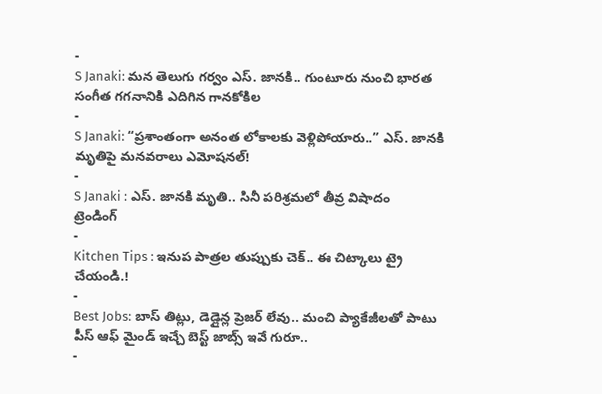-
S Janaki: మన తెలుగు గర్వం ఎస్. జానకి.. గుంటూరు నుంచి భారత సంగీత గగనానికి ఎదిగిన గానకోకిల
-
S Janaki: “ప్రశాంతంగా అనంత లోకాలకు వెళ్లిపోయారు..” ఎస్. జానకి మృతిపై మనవరాలు ఎమోషనల్!
-
S Janaki : ఎస్. జానకి మృతి.. సినీ పరిశ్రమలో తీవ్ర విషాదం
ట్రెండింగ్
-
Kitchen Tips : ఇనుప పాత్రల తుప్పుకు చెక్.. ఈ చిట్కాలు ట్రై చేయండి.!
-
Best Jobs: బాస్ తిట్లు, డెడ్లైన్ల ప్రెజర్ లేవు.. మంచి ప్యాకేజీలతో పాటు పీస్ ఆఫ్ మైండ్ ఇచ్చే బెస్ట్ జాబ్స్ ఇవే గురూ..
-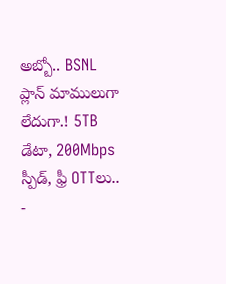అబ్బో.. BSNL ప్లాన్ మాములుగా లేదుగా.! 5TB డేటా, 200Mbps స్పీడ్, ఫ్రీ OTTలు..
-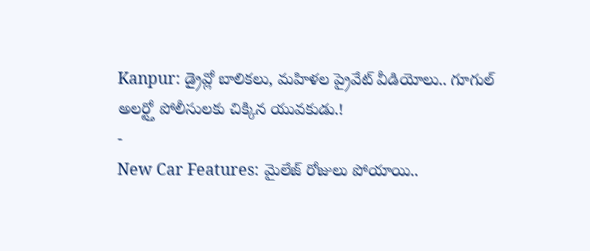Kanpur: డ్రైవ్లో బాలికలు, మహిళల ప్రైవేట్ వీడియోలు.. గూగుల్ అలర్ట్తో పోలీసులకు చిక్కిన యువకుడు.!
-
New Car Features: మైలేజ్ రోజులు పోయాయి..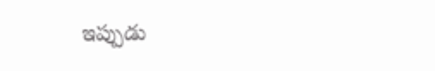ఇప్పుడు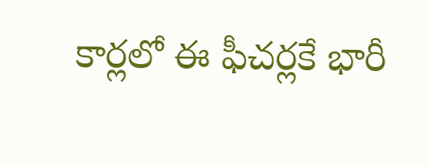కార్లలో ఈ ఫీచర్లకే భారీ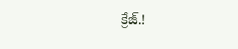క్రేజ్.!